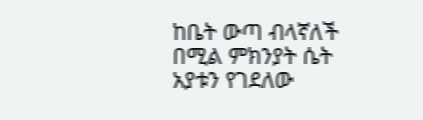ከቤት ውጣ ብላኛለች በሚል ምክንያት ሴት አያቱን የገደለው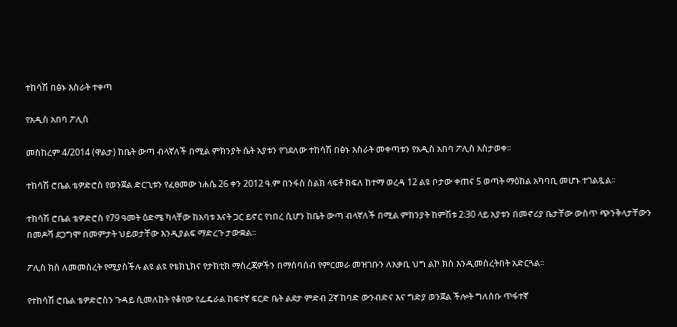ተከሳሽ በፅኑ እስራት ተቀጣ

የአዲስ አበባ ፖሊስ

መስከረም 4/2014 (ዋልታ) ከቤት ውጣ ብላኛለች በሚል ምክንያት ሴት አያቱን የገደለው ተከሳሽ በፅኑ እስራት መቀጣቱን የአዲስ አበባ ፖሊስ አስታወቀ፡፡

ተከሳሽ ሮቤል ቴዎድሮስ የወንጀል ድርጊቱን የፈፀመው ነሐሴ 26 ቀን 2012 ዓ.ም በንፋስ ስልክ ላፍቶ ክፍለ ከተማ ወረዳ 12 ልዩ ቦታው ቀጠና 5 ወጣት ማዕከል አካባቢ መሆኑ ተገልጿል፡፡

ተከሳሽ ሮቤል ቴዎድሮስ የ79 ዓመት ዕድሜ ካላቸው ከአባቱ እናት ጋር ይኖር የነበረ ሲሆን ከቤት ውጣ ብላኛለች በሚል ምክንያት ከምሽቱ 2፡30 ላይ አያቱን በመኖሪያ ቤታቸው ውስጥ ጭንቅላታቸውን በመዶሻ ደጋግሞ በመምታት ህይወታቸው እንዲያልፍ ማድረጉ ታውቋል፡፡

ፖሊስ ክስ ለመመስረት የሚያስችሉ ልዩ ልዩ የቴክኒክና የታክቲክ ማስረጃዎችን በማሰባሰብ የምርመራ መዝገቡን ለአቃቢ ህግ ልኮ ክስ እንዲመሰረትበት አድርጓል፡፡

የተከሳሽ ሮቤል ቴዎድሮስን ጉዳይ ሲመለከት የቆየው የፌዴራል ከፍተኛ ፍርድ ቤት ልደታ ምድብ 2ኛ ከባድ ውንብድና እና ግድያ ወንጀል ችሎት ግለሰቡ ጥፋተኛ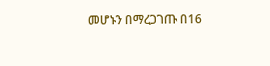መሆኑን በማረጋገጡ በ16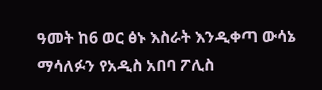ዓመት ከ6 ወር ፅኑ እስራት እንዲቀጣ ውሳኔ ማሳለፉን የአዲስ አበባ ፖሊስ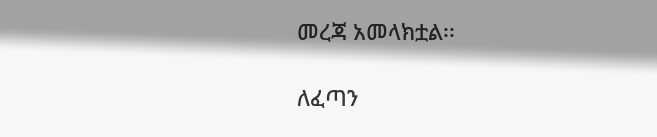መረጃ አመላክቷል፡፡

ለፈጣን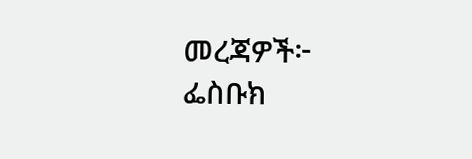መረጃዎች፦
ፌስቡክ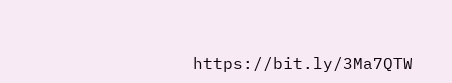https://bit.ly/3Ma7QTW